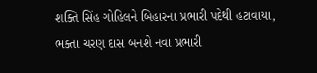શક્તિ સિંહ ગોહિલને બિહારના પ્રભારી પદેથી હટાવાયા, ભક્તા ચરણ દાસ બનશે નવા પ્રભારી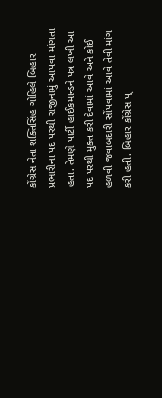કોંગ્રેસ નેતા શક્તિસિંહ ગોહિલે બિહાર પ્રભારીના પદ પરથી રાજીનામું આપવા માંગતા હતા. તેમણે પાર્ટી હાઈકમાન્ડને પત્ર લખી આ પદ પરથી મુક્ત કરી દેવામાં આવે અને કોઈ હળવી જવાબદારી સોંપવામાં આવે તેવી માંગ કરી હતી. બિહાર કોંગ્રેસ પ્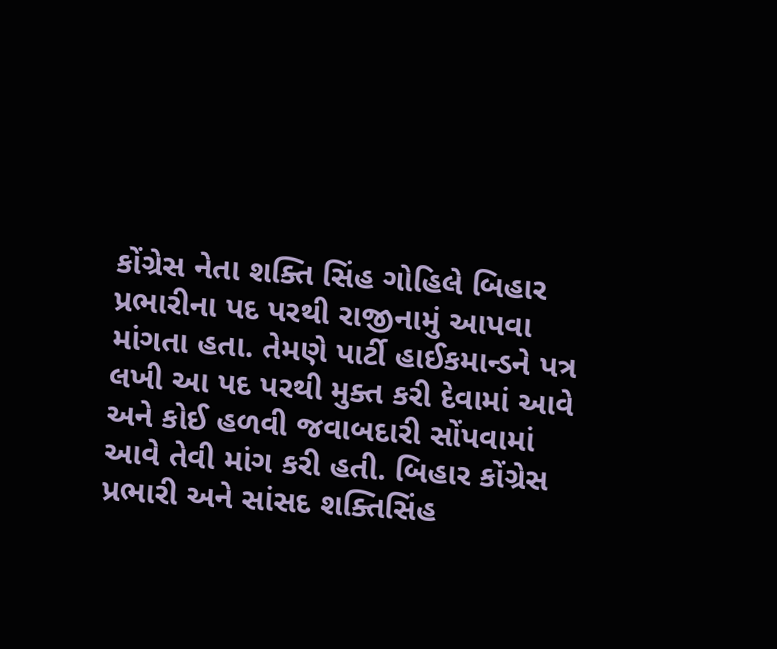કોંગ્રેસ નેતા શક્તિ સિંહ ગોહિલે બિહાર પ્રભારીના પદ પરથી રાજીનામું આપવા માંગતા હતા. તેમણે પાર્ટી હાઈકમાન્ડને પત્ર લખી આ પદ પરથી મુક્ત કરી દેવામાં આવે અને કોઈ હળવી જવાબદારી સોંપવામાં આવે તેવી માંગ કરી હતી. બિહાર કોંગ્રેસ પ્રભારી અને સાંસદ શક્તિસિંહ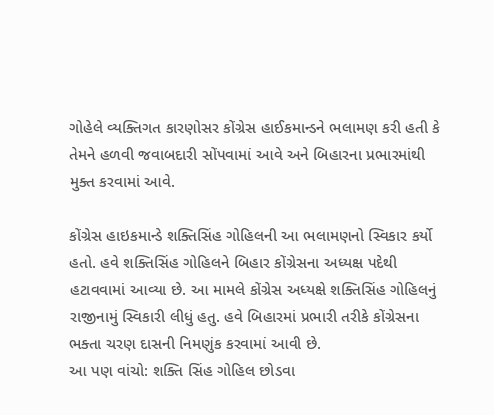ગોહેલે વ્યક્તિગત કારણોસર કોંગ્રેસ હાઈકમાન્ડને ભલામણ કરી હતી કે તેમને હળવી જવાબદારી સોંપવામાં આવે અને બિહારના પ્રભારમાંથી મુક્ત કરવામાં આવે.

કોંગ્રેસ હાઇકમાન્ડે શક્તિસિંહ ગોહિલની આ ભલામણનો સ્વિકાર કર્યો હતો. હવે શક્તિસિંહ ગોહિલને બિહાર કોંગ્રેસના અધ્યક્ષ પદેથી હટાવવામાં આવ્યા છે. આ મામલે કોંગ્રેસ અધ્યક્ષે શક્તિસિંહ ગોહિલનું રાજીનામું સ્વિકારી લીધું હતુ. હવે બિહારમાં પ્રભારી તરીકે કોંગ્રેસના ભક્તા ચરણ દાસની નિમણુંક કરવામાં આવી છે.
આ પણ વાંચો: શક્તિ સિંહ ગોહિલ છોડવા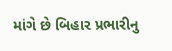માંગે છે બિહાર પ્રભારીનુ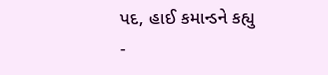પદ, હાઈ કમાન્ડને કહ્યુ -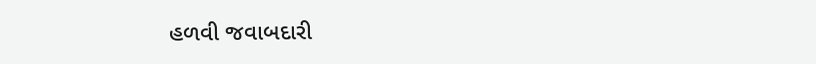હળવી જવાબદારી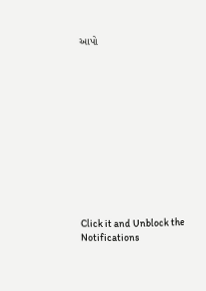આપો












Click it and Unblock the Notifications